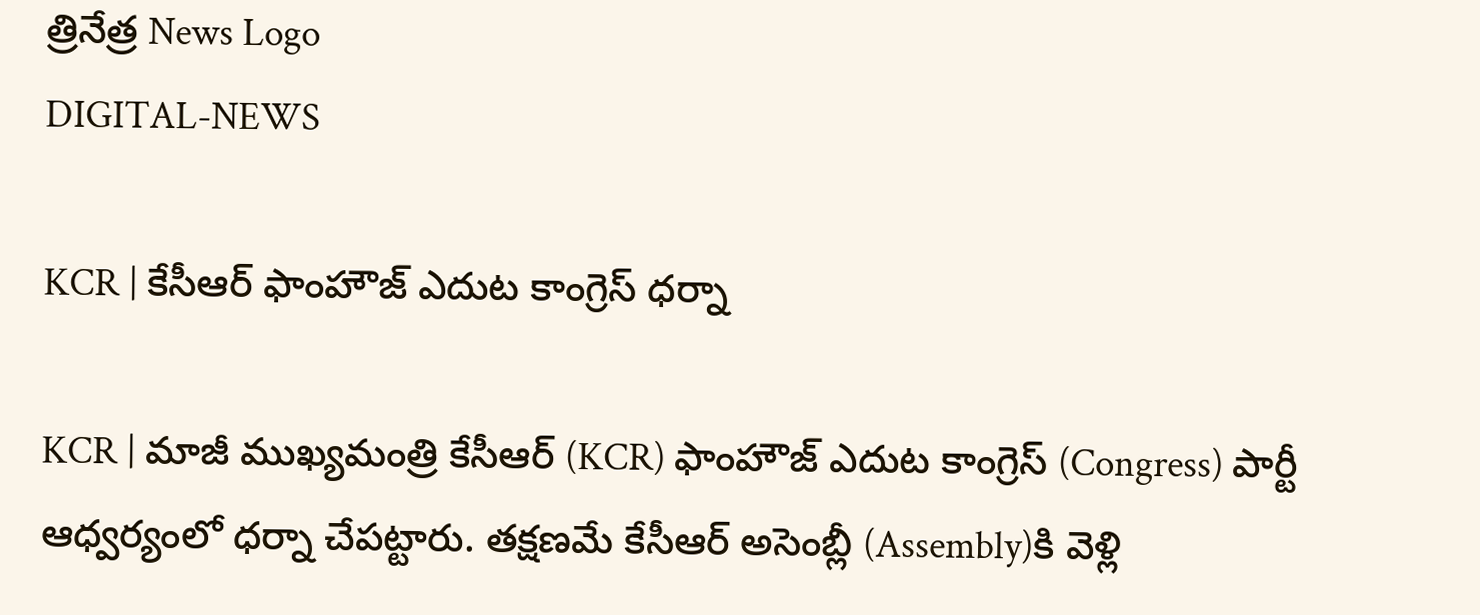త్రినేత్ర News Logo
DIGITAL-NEWS

KCR | కేసీఆర్ ఫాంహౌజ్ ఎదుట కాంగ్రెస్ ధ‌ర్నా

KCR | మాజీ ముఖ్య‌మంత్రి కేసీఆర్ (KCR) ఫాంహౌజ్ ఎదుట కాంగ్రెస్ (Congress) పార్టీ ఆధ్వ‌ర్యంలో ధ‌ర్నా చేప‌ట్టారు. త‌క్ష‌ణ‌మే కేసీఆర్ అసెంబ్లీ (Assembly)కి వెళ్లి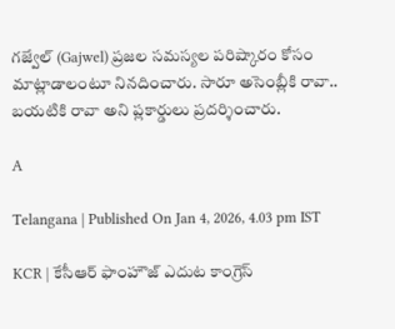గ‌జ్వేల్ (Gajwel) ప్ర‌జ‌ల స‌మ‌స్య‌ల ప‌రిష్కారం కోసం మాట్లాడాలంటూ నిన‌దించారు. సారూ అసెంబ్లీకి రావా.. బ‌య‌టికి రావా అని ప్ల‌కార్డులు ప్ర‌ద‌ర్శించారు.

A

Telangana | Published On Jan 4, 2026, 4.03 pm IST

KCR | కేసీఆర్ ఫాంహౌజ్ ఎదుట కాంగ్రెస్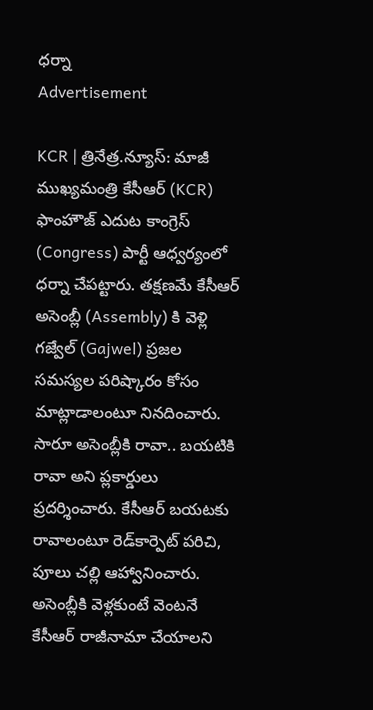ధ‌ర్నా
Advertisement

KCR | త్రినేత్ర‌.న్యూస్‌: మాజీ ముఖ్య‌మంత్రి కేసీఆర్ (KCR) ఫాంహౌజ్ ఎదుట కాంగ్రెస్ (Congress) పార్టీ ఆధ్వ‌ర్యంలో ధ‌ర్నా చేప‌ట్టారు. త‌క్ష‌ణ‌మే కేసీఆర్ అసెంబ్లీ (Assembly) కి వెళ్లి గ‌జ్వేల్ (Gajwel) ప్ర‌జ‌ల స‌మ‌స్య‌ల ప‌రిష్కారం కోసం మాట్లాడాలంటూ నిన‌దించారు. సారూ అసెంబ్లీకి రావా.. బ‌య‌టికి రావా అని ప్ల‌కార్డులు ప్ర‌ద‌ర్శించారు. కేసీఆర్ బ‌య‌ట‌కు రావాలంటూ రెడ్‌కార్పెట్ ప‌రిచి, పూలు చ‌ల్లి ఆహ్వానించారు. అసెంబ్లీకి వెళ్ల‌కుంటే వెంట‌నే కేసీఆర్ రాజీనామా చేయాల‌ని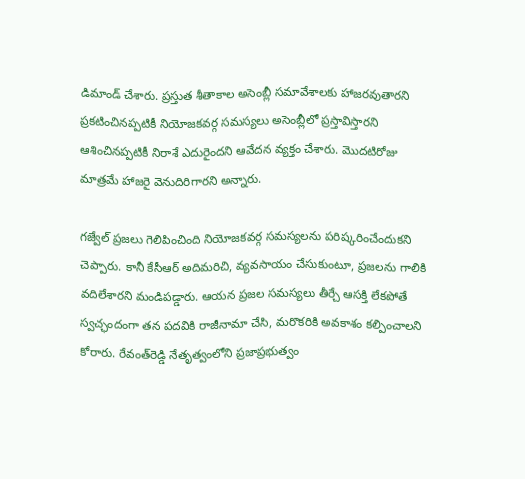డిమాండ్ చేశారు. ప్ర‌స్తుత శీతాకాల అసెంబ్లీ స‌మావేశాలకు హాజ‌ర‌వుతార‌ని ప్ర‌క‌టించిన‌ప్ప‌టికీ నియోజ‌క‌వ‌ర్గ స‌మ‌స్య‌లు అసెంబ్లీలో ప్ర‌స్తావిస్తార‌ని ఆశించిన‌ప్ప‌టికీ నిరాశే ఎదురైంద‌ని ఆవేద‌న వ్య‌క్తం చేశారు. మొద‌టిరోజు మాత్ర‌మే హాజ‌రై వెనుదిరిగార‌ని అన్నారు.

గ‌జ్వేల్ ప్ర‌జ‌లు గెలిపించింది నియోజ‌క‌వ‌ర్గ స‌మ‌స్య‌ల‌ను ప‌రిష్క‌రించేందుక‌ని చెప్పారు. కానీ కేసీఆర్ అదిమ‌రిచి, వ్య‌వ‌సాయం చేసుకుంటూ, ప్ర‌జ‌ల‌ను గాలికి వ‌దిలేశార‌ని మండిప‌డ్డారు. ఆయ‌న ప్ర‌జ‌ల స‌మ‌స్య‌లు తీర్చే ఆస‌క్తి లేక‌పోతే స్వ‌చ్ఛందంగా త‌న ప‌ద‌వికి రాజీనామా చేసి, మ‌రొక‌రికి అవకాశం క‌ల్పించాల‌ని కోరారు. రేవంత్‌రెడ్డి నేతృత్వంలోని ప్ర‌జాప్ర‌భుత్వం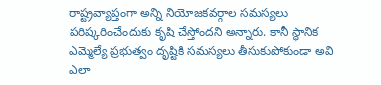రాష్ట్ర‌వ్యాప్తంగా అన్ని నియోజ‌క‌వ‌ర్గాల స‌మ‌స్య‌లు ప‌రిష్క‌రించేందుకు కృషి చేస్తోంద‌ని అన్నారు. కానీ స్థానిక ఎమ్మెల్యే ప్ర‌భుత్వం దృష్టికి స‌మ‌స్య‌లు తీసుకుపోకుండా అవి ఎలా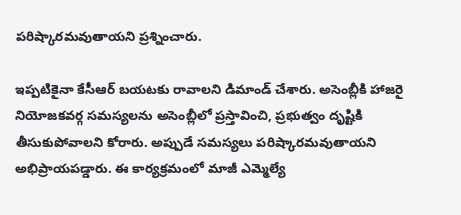ప‌రిష్కార‌మ‌వుతాయ‌ని ప్ర‌శ్నించారు.

ఇప్ప‌టికైనా కేసీఆర్ బ‌య‌ట‌కు రావాల‌ని డిమాండ్ చేశారు. అసెంబ్లీకి హాజ‌రై నియోజ‌క‌వ‌ర్గ స‌మ‌స్య‌ల‌ను అసెంబ్లీలో ప్ర‌స్తావించి, ప్ర‌భుత్వం దృష్టికి తీసుకుపోవాల‌ని కోరారు. అప్పుడే స‌మ‌స్య‌లు ప‌రిష్కార‌మ‌వుతాయ‌ని అభిప్రాయ‌ప‌డ్డారు. ఈ కార్య‌క్ర‌మంలో మాజీ ఎమ్మెల్యే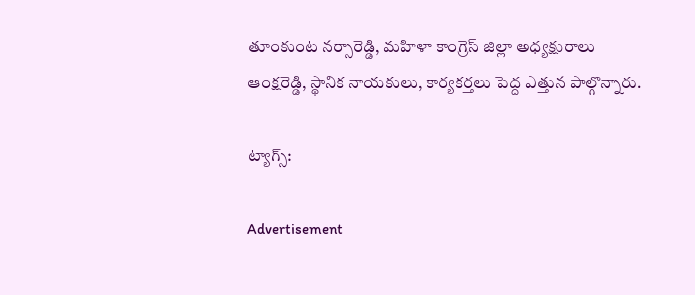తూంకుంట న‌ర్సారెడ్డి, మ‌హిళా కాంగ్రెస్ జిల్లా అధ్య‌క్షురాలు ఆంక్ష‌రెడ్డి, స్థానిక నాయ‌కులు, కార్య‌క‌ర్త‌లు పెద్ద ఎత్తున పాల్గొన్నారు.

ట్యాగ్స్:

Advertisement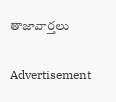తాజావార్తలు

Advertisement